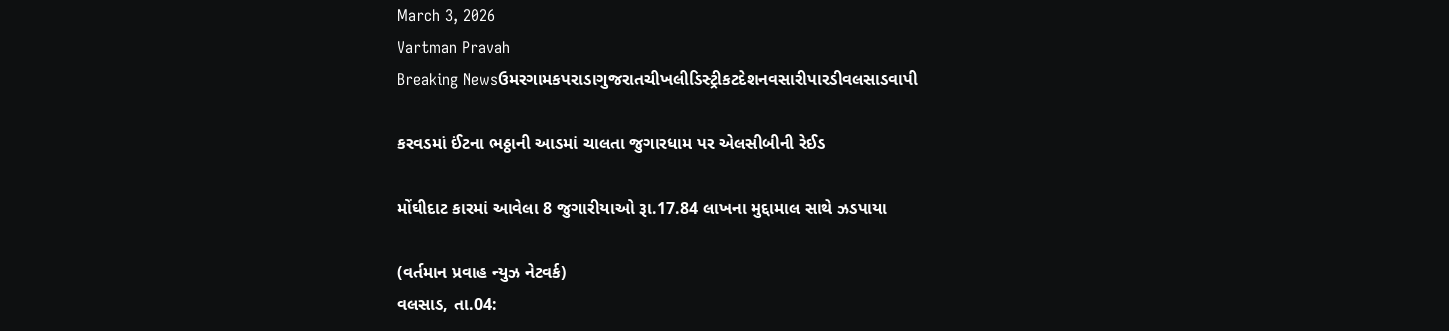March 3, 2026
Vartman Pravah
Breaking Newsઉમરગામકપરાડાગુજરાતચીખલીડિસ્ટ્રીકટદેશનવસારીપારડીવલસાડવાપી

કરવડમાં ઈંટના ભઠ્ઠાની આડમાં ચાલતા જુગારધામ પર એલસીબીની રેઈડ

મોંઘીદાટ કારમાં આવેલા 8 જુગારીયાઓ રૂા.17.84 લાખના મુદ્દામાલ સાથે ઝડપાયા

(વર્તમાન પ્રવાહ ન્‍યુઝ નેટવર્ક)
વલસાડ, તા.04: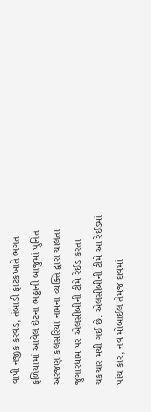વાપી નજીક કરવડ, તંબાડી ફાટકખાતે ભગત ફળિયામાં આવેલ ઇંટના ભઠ્ઠાની બાજુમાં પુનિત અરજણ કલસરિયા નામના વ્‍યક્‍તિ દ્વારા ચાલતા જુગારધામ પર એલસીબીની ટીમે રેઈડ કરતા ચકચાર મચી ગઈ છે. એલસીબીની ટીમે આ રેઈડમાં પાંચ કાર, નવ મોબાઈલ તેમજ દાવમાં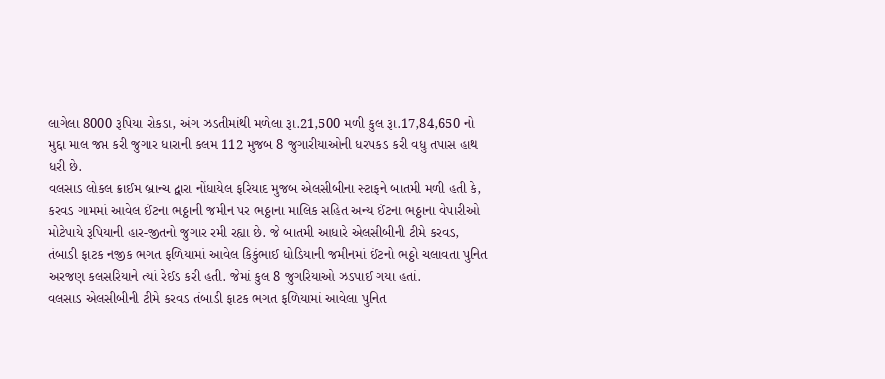લાગેલા 8000 રૂપિયા રોકડા, અંગ ઝડતીમાંથી મળેલા રૂા.21,500 મળી કુલ રૂા.17,84,650 નો મુદ્દા માલ જપ્ત કરી જુગાર ધારાની કલમ 112 મુજબ 8 જુગારીયાઓની ધરપકડ કરી વધુ તપાસ હાથ ધરી છે.
વલસાડ લોકલ ક્રાઈમ બ્રાન્‍ચ દ્વારા નોંધાયેલ ફરિયાદ મુજબ એલસીબીના સ્‍ટાફને બાતમી મળી હતી કે, કરવડ ગામમાં આવેલ ઈંટના ભઠ્ઠાની જમીન પર ભઠ્ઠાના માલિક સહિત અન્‍ય ઈંટના ભઠ્ઠાના વેપારીઓ મોટેપાયે રૂપિયાની હાર-જીતનો જુગાર રમી રહ્યા છે. જે બાતમી આધારે એલસીબીની ટીમે કરવડ, તંબાડી ફાટક નજીક ભગત ફળિયામાં આવેલ કિકુંભાઈ ધોડિયાની જમીનમાં ઈંટનો ભઠ્ઠો ચલાવતા પુનિત અરજણ કલસરિયાને ત્‍યાં રેઈડ કરી હતી. જેમાં કુલ 8 જુગરિયાઓ ઝડપાઈ ગયા હતાં.
વલસાડ એલસીબીની ટીમે કરવડ તંબાડી ફાટક ભગત ફળિયામાં આવેલા પુનિત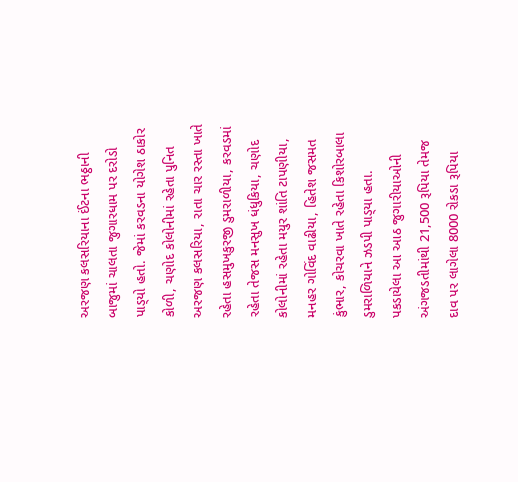અરજણ કલસરિયાના ઈંટના ભઠ્ઠાની બાજુમાં ચાલતા જુગારધામ પર દરોડો પાડ્‍યો હતો. જેમાં કરવડના યોગેશ ઠાકોર કોળી, ચણોદ કોલોનીમાં રહેતા પુનિત અરજણ કલસરિયા, રાતા ચાર રસ્‍તા ખાતે રહેતા હસમુખકુરજી ડુમરાળીયા, કરવડમાં રહેતા તેજસ મનસુખ ધંધુકિયા, ચણોદ કોલોનીમાં રહેતા મયુર શાંતિ ટાપણીયા, મનહર ગોવિંદ વાઢીયા, હિતેશ જસમત કુંભાર, કોચરવા ખાતે રહેતા કિશોરબાલા ડુમરાળિયાને ઝડપી પાડ્‍યા હતા.
પકડાયેલા આ આઠ જુગારીયાઓની અંગજડતીમાંથી 21,500 રૂપિયા તેમજ દાવ પર લાગેલા 8000 રોકડા રૂપિયા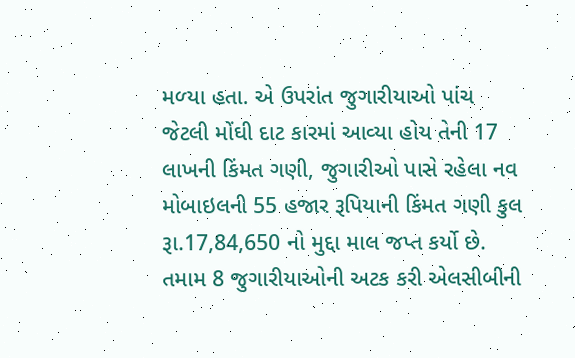મળ્‍યા હતા. એ ઉપરાંત જુગારીયાઓ પાંચ જેટલી મોંઘી દાટ કારમાં આવ્‍યા હોય તેની 17 લાખની કિંમત ગણી, જુગારીઓ પાસે રહેલા નવ મોબાઇલની 55 હજાર રૂપિયાની કિંમત ગણી કુલ રૂા.17,84,650 નો મુદ્દા માલ જપ્ત કર્યો છે. તમામ 8 જુગારીયાઓની અટક કરી એલસીબીની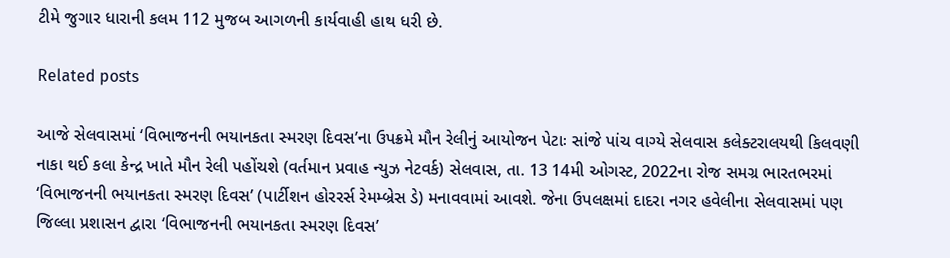ટીમે જુગાર ધારાની કલમ 112 મુજબ આગળની કાર્યવાહી હાથ ધરી છે.

Related posts

આજે સેલવાસમાં ‘વિભાજનની ભયાનકતા સ્‍મરણ દિવસ’ના ઉપક્રમે મૌન રેલીનું આયોજન પેટાઃ સાંજે પાંચ વાગ્‍યે સેલવાસ કલેક્‍ટરાલયથી કિલવણી નાકા થઈ કલા કેન્‍દ્ર ખાતે મૌન રેલી પહોંચશે (વર્તમાન પ્રવાહ ન્‍યુઝ નેટવર્ક) સેલવાસ, તા. 13 14મી ઓગસ્‍ટ, 2022ના રોજ સમગ્ર ભારતભરમાં ‘વિભાજનની ભયાનકતા સ્‍મરણ દિવસ’ (પાર્ટીશન હોરરર્સ રેમમ્‍બ્રેસ ડે) મનાવવામાં આવશે. જેના ઉપલક્ષમાં દાદરા નગર હવેલીના સેલવાસમાં પણ જિલ્લા પ્રશાસન દ્વારા ‘વિભાજનની ભયાનકતા સ્‍મરણ દિવસ’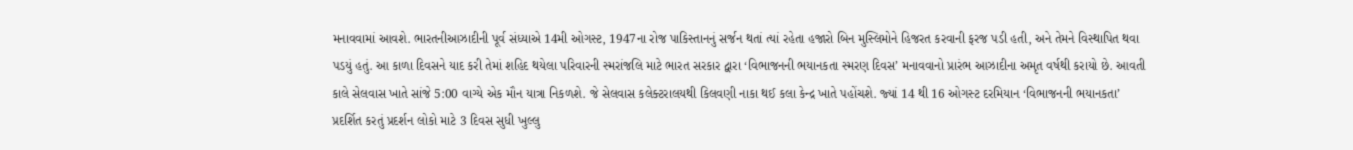મનાવવામાં આવશે. ભારતનીઆઝાદીની પૂર્વ સંધ્‍યાએ 14મી ઓગસ્‍ટ, 1947ના રોજ પાકિસ્‍તાનનું સર્જન થતાં ત્‍યાં રહેતા હજારો બિન મુસ્‍લિમોને હિજરત કરવાની ફરજ પડી હતી, અને તેમને વિસ્‍થાપિત થવા પડયું હતું. આ કાળા દિવસને યાદ કરી તેમાં શહિદ થયેલા પરિવારની સ્‍મરાંજલિ માટે ભારત સરકાર દ્વારા ‘વિભાજનની ભયાનકતા સ્‍મરણ દિવસ’ મનાવવાનો પ્રારંભ આઝાદીના અમૃત વર્ષથી કરાયો છે. આવતી કાલે સેલવાસ ખાતે સાંજે 5:00 વાગ્‍યે એક મૌન યાત્રા નિકળશે. જે સેલવાસ કલેક્‍ટરાલયથી કિલવણી નાકા થઈ કલા કેન્‍દ્ર ખાતે પહોંચશે. જ્‍યાં 14 થી 16 ઓગસ્‍ટ દરમિયાન ‘વિભાજનની ભયાનકતા’ પ્રદર્શિત કરતું પ્રદર્શન લોકો માટે 3 દિવસ સુધી ખુલ્લુ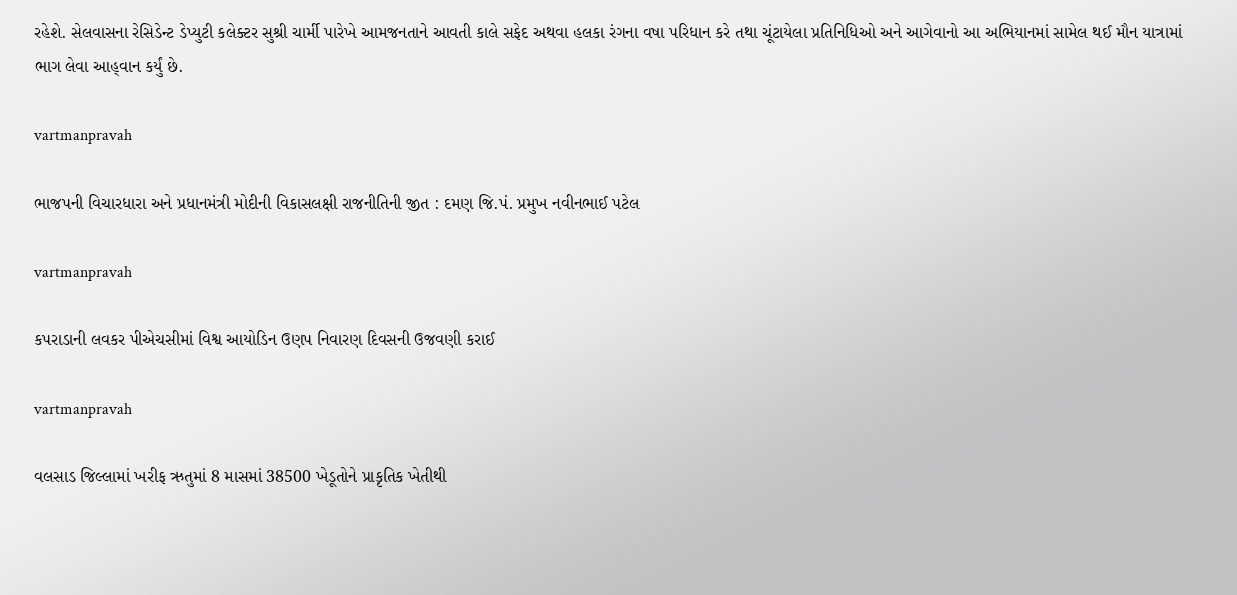રહેશે. સેલવાસના રેસિડેન્‍ટ ડેપ્‍યુટી કલેક્‍ટર સુશ્રી ચાર્મી પારેખે આમજનતાને આવતી કાલે સફેદ અથવા હલકા રંગના વષા પરિધાન કરે તથા ચૂંટાયેલા પ્રતિનિધિઓ અને આગેવાનો આ અભિયાનમાં સામેલ થઈ મૌન યાત્રામાં ભાગ લેવા આહ્‌વાન કર્યું છે.

vartmanpravah

ભાજપની વિચારધારા અને પ્રધાનમંત્રી મોદીની વિકાસલક્ષી રાજનીતિની જીત : દમણ જિ.પં. પ્રમુખ નવીનભાઈ પટેલ

vartmanpravah

કપરાડાની લવકર પીએચસીમાં વિશ્વ આયોડિન ઉણપ નિવારણ દિવસની ઉજવણી કરાઈ

vartmanpravah

વલસાડ જિલ્લામાં ખરીફ ઋતુમાં 8 માસમાં 38500 ખેડૂતોને પ્રાકૃતિક ખેતીથી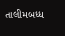તાલીમબધ્‍ધ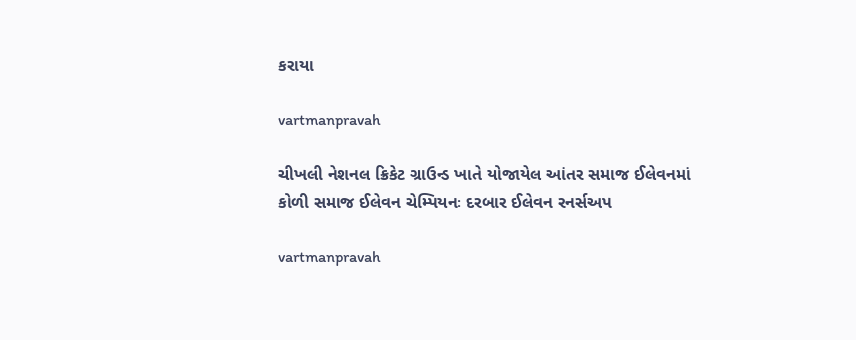કરાયા

vartmanpravah

ચીખલી નેશનલ ક્રિકેટ ગ્રાઉન્‍ડ ખાતે યોજાયેલ આંતર સમાજ ઈલેવનમાં કોળી સમાજ ઈલેવન ચેમ્‍પિયનઃ દરબાર ઈલેવન રનર્સઅપ

vartmanpravah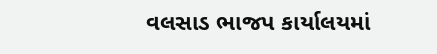વલસાડ ભાજપ કાર્યાલયમાં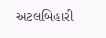અટલબિહારી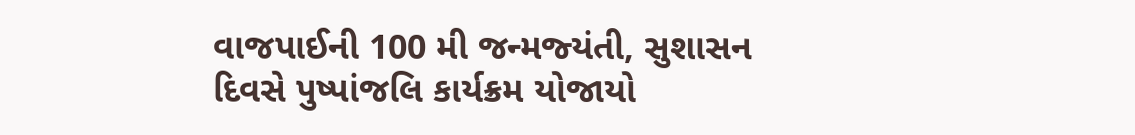વાજપાઈની 100 મી જન્‍મજ્‍યંતી, સુશાસન દિવસે પુષ્‍પાંજલિ કાર્યક્રમ યોજાયો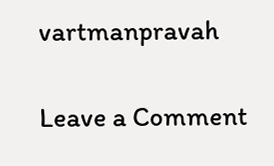vartmanpravah

Leave a Comment